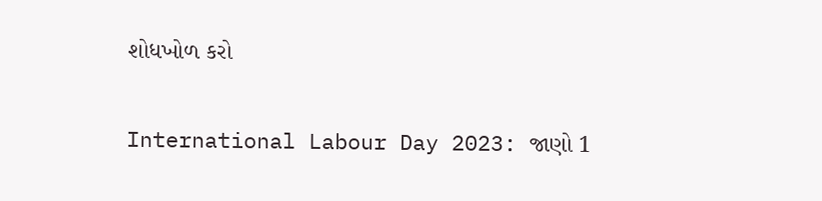શોધખોળ કરો

International Labour Day 2023: જાણો 1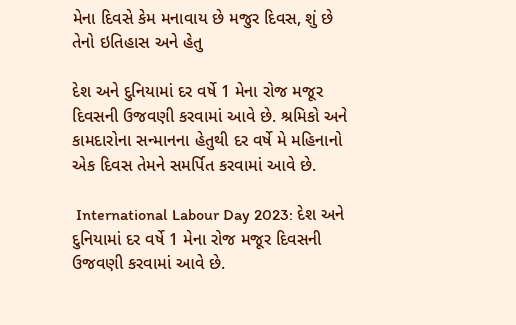મેના દિવસે કેમ મનાવાય છે મજુર દિવસ, શું છે તેનો ઇતિહાસ અને હેતુ

દેશ અને દુનિયામાં દર વર્ષે 1 મેના રોજ મજૂર દિવસની ઉજવણી કરવામાં આવે છે. શ્રમિકો અને કામદારોના સન્માનના હેતુથી દર વર્ષે મે મહિનાનો એક દિવસ તેમને સમર્પિત કરવામાં આવે છે.

 International Labour Day 2023: દેશ અને દુનિયામાં દર વર્ષે 1 મેના રોજ મજૂર દિવસની ઉજવણી કરવામાં આવે છે.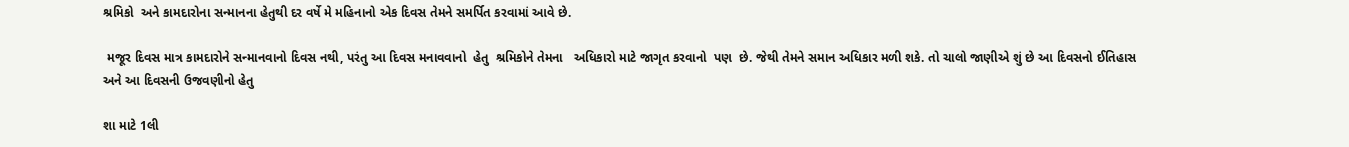શ્રમિકો  અને કામદારોના સન્માનના હેતુથી દર વર્ષે મે મહિનાનો એક દિવસ તેમને સમર્પિત કરવામાં આવે છે.

 મજૂર દિવસ માત્ર કામદારોને સન્માનવાનો દિવસ નથી, પરંતુ આ દિવસ મનાવવાનો  હેતુ  શ્રમિકોને તેમના   અધિકારો માટે જાગૃત કરવાનો  પણ  છે. જેથી તેમને સમાન અધિકાર મળી શકે. તો ચાલો જાણીએ શું છે આ દિવસનો ઈતિહાસ અને આ દિવસની ઉજવણીનો હેતુ

શા માટે 1લી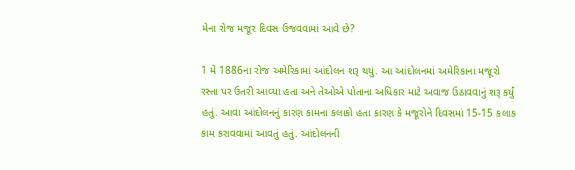મેના રોજ મજૂર દિવસ ઉજવવામાં આવે છે?

1 મે 1886ના રોજ અમેરિકામાં આંદોલન શરૂ થયું. આ આંદોલનમાં અમેરિકાના મજૂરો રસ્તા પર ઉતરી આવ્યા હતા અને તેઓએ પોતાના અધિકાર માટે અવાજ ઉઠાવવાનું શરૂ કર્યું હતું. આવા આંદોલનનું કારણ કામના કલાકો હતા કારણ કે મજૂરોને દિવસમાં 15-15 કલાક કામ કરાવવામાં આવતું હતું. આંદોલનની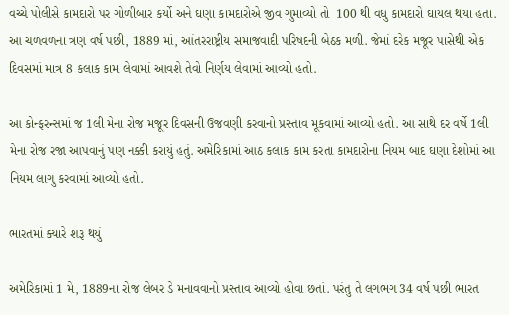વચ્ચે પોલીસે કામદારો પર ગોળીબાર કર્યો અને ઘણા કામદારોએ જીવ ગુમાવ્યો તો  100 થી વધુ કામદારો ઘાયલ થયા હતા. આ ચળવળના ત્રણ વર્ષ પછી, 1889 માં, આંતરરાષ્ટ્રીય સમાજવાદી પરિષદની બેઠક મળી. જેમાં દરેક મજૂર પાસેથી એક દિવસમાં માત્ર 8 કલાક કામ લેવામાં આવશે તેવો નિર્ણય લેવામાં આવ્યો હતો.

આ કોન્ફરન્સમાં જ 1લી મેના રોજ મજૂર દિવસની ઉજવણી કરવાનો પ્રસ્તાવ મૂકવામાં આવ્યો હતો. આ સાથે દર વર્ષે 1લી મેના રોજ રજા આપવાનું પણ નક્કી કરાયું હતું. અમેરિકામાં આઠ કલાક કામ કરતા કામદારોના નિયમ બાદ ઘણા દેશોમાં આ નિયમ લાગુ કરવામાં આવ્યો હતો.

ભારતમાં ક્યારે શરૂ થયું

અમેરિકામાં 1 મે, 1889ના રોજ લેબર ડે મનાવવાનો પ્રસ્તાવ આવ્યો હોવા છતાં. પરંતુ તે લગભગ 34 વર્ષ પછી ભારત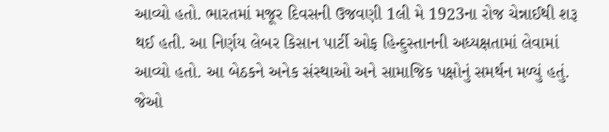આવ્યો હતો. ભારતમાં મજૂર દિવસની ઉજવણી 1લી મે 1923ના રોજ ચેન્નાઈથી શરૂ થઈ હતી. આ નિર્ણય લેબર કિસાન પાર્ટી ઓફ હિન્દુસ્તાનની અધ્યક્ષતામાં લેવામાં આવ્યો હતો. આ બેઠકને અનેક સંસ્થાઓ અને સામાજિક પક્ષોનું સમર્થન મળ્યું હતું. જેઓ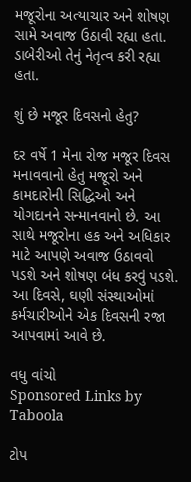મજૂરોના અત્યાચાર અને શોષણ સામે અવાજ ઉઠાવી રહ્યા હતા. ડાબેરીઓ તેનું નેતૃત્વ કરી રહ્યા હતા.

શું છે મજૂર દિવસનો હેતુ?

દર વર્ષે 1 મેના રોજ મજૂર દિવસ મનાવવાનો હેતુ મજૂરો અને કામદારોની સિદ્ધિઓ અને યોગદાનને સન્માનવાનો છે. આ સાથે મજૂરોના હક અને અધિકાર માટે આપણે અવાજ ઉઠાવવો પડશે અને શોષણ બંધ કરવું પડશે. આ દિવસે, ઘણી સંસ્થાઓમાં કર્મચારીઓને એક દિવસની રજા આપવામાં આવે છે.

વધુ વાંચો
Sponsored Links by Taboola

ટોપ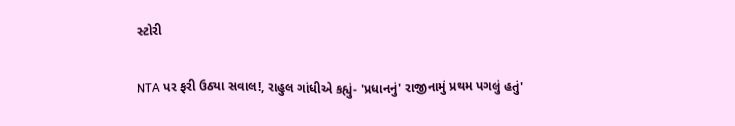સ્ટોરી

NTA પર ફરી ઉઠ્યા સવાલ!, રાહુલ ગાંધીએ કહ્યું- 'પ્રધાનનું' રાજીનામું પ્રથમ પગલું હતું'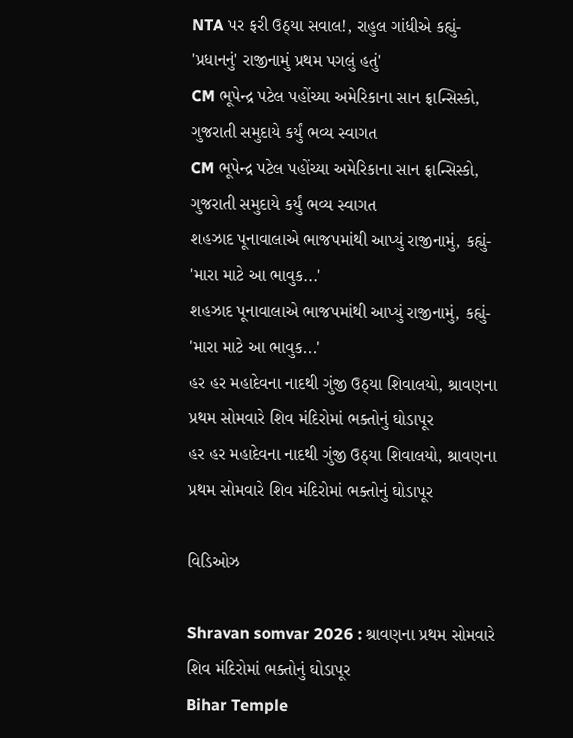NTA પર ફરી ઉઠ્યા સવાલ!, રાહુલ ગાંધીએ કહ્યું- 'પ્રધાનનું' રાજીનામું પ્રથમ પગલું હતું'
CM ભૂપેન્દ્ર પટેલ પહોંચ્યા અમેરિકાના સાન ફ્રાન્સિસ્કો, ગુજરાતી સમુદાયે કર્યું ભવ્ય સ્વાગત
CM ભૂપેન્દ્ર પટેલ પહોંચ્યા અમેરિકાના સાન ફ્રાન્સિસ્કો, ગુજરાતી સમુદાયે કર્યું ભવ્ય સ્વાગત
શહઝાદ પૂનાવાલાએ ભાજપમાંથી આપ્યું રાજીનામું, કહ્યું- 'મારા માટે આ ભાવુક...'
શહઝાદ પૂનાવાલાએ ભાજપમાંથી આપ્યું રાજીનામું, કહ્યું- 'મારા માટે આ ભાવુક...'
હર હર મહાદેવના નાદથી ગુંજી ઉઠ્યા શિવાલયો, શ્રાવણના પ્રથમ સોમવારે શિવ મંદિરોમાં ભક્તોનું ઘોડાપૂર
હર હર મહાદેવના નાદથી ગુંજી ઉઠ્યા શિવાલયો, શ્રાવણના પ્રથમ સોમવારે શિવ મંદિરોમાં ભક્તોનું ઘોડાપૂર

વિડિઓઝ

Shravan somvar 2026 : શ્રાવણના પ્રથમ સોમવારે શિવ મંદિરોમાં ભક્તોનું ઘોડાપૂર
Bihar Temple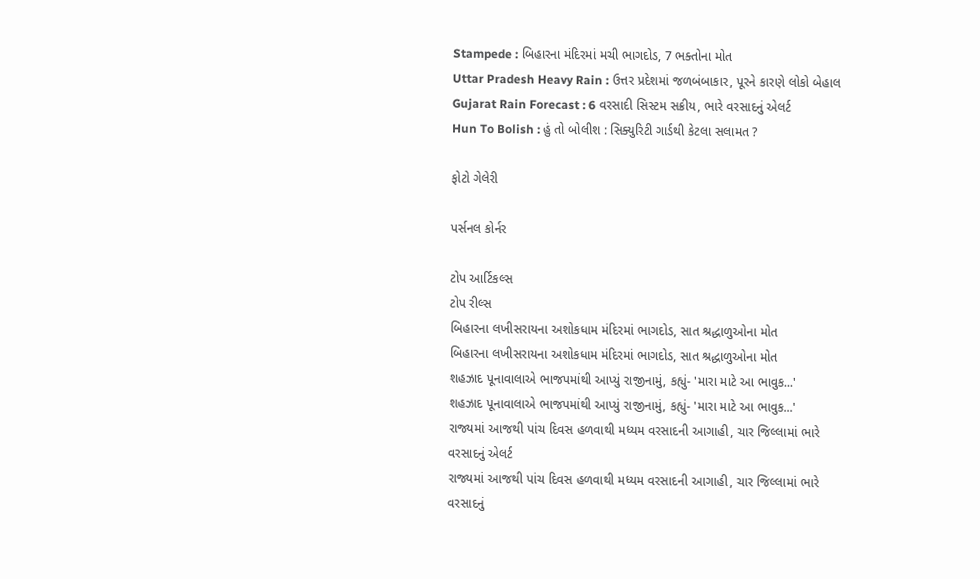Stampede : બિહારના મંદિરમાં મચી ભાગદોડ, 7 ભક્તોના મોત
Uttar Pradesh Heavy Rain : ઉત્તર પ્રદેશમાં જળબંબાકાર, પૂરને કારણે લોકો બેહાલ
Gujarat Rain Forecast : 6 વરસાદી સિસ્ટમ સક્રીય, ભારે વરસાદનું એલર્ટ
Hun To Bolish : હું તો બોલીશ : સિક્યુરિટી ગાર્ડથી કેટલા સલામત ?

ફોટો ગેલેરી

પર્સનલ કોર્નર

ટોપ આર્ટિકલ્સ
ટોપ રીલ્સ
બિહારના લખીસરાયના અશોકધામ મંદિરમાં ભાગદોડ, સાત શ્રદ્ધાળુઓના મોત
બિહારના લખીસરાયના અશોકધામ મંદિરમાં ભાગદોડ, સાત શ્રદ્ધાળુઓના મોત
શહઝાદ પૂનાવાલાએ ભાજપમાંથી આપ્યું રાજીનામું, કહ્યું- 'મારા માટે આ ભાવુક...'
શહઝાદ પૂનાવાલાએ ભાજપમાંથી આપ્યું રાજીનામું, કહ્યું- 'મારા માટે આ ભાવુક...'
રાજ્યમાં આજથી પાંચ દિવસ હળવાથી મધ્યમ વરસાદની આગાહી, ચાર જિલ્લામાં ભારે વરસાદનું એલર્ટ
રાજ્યમાં આજથી પાંચ દિવસ હળવાથી મધ્યમ વરસાદની આગાહી, ચાર જિલ્લામાં ભારે વરસાદનું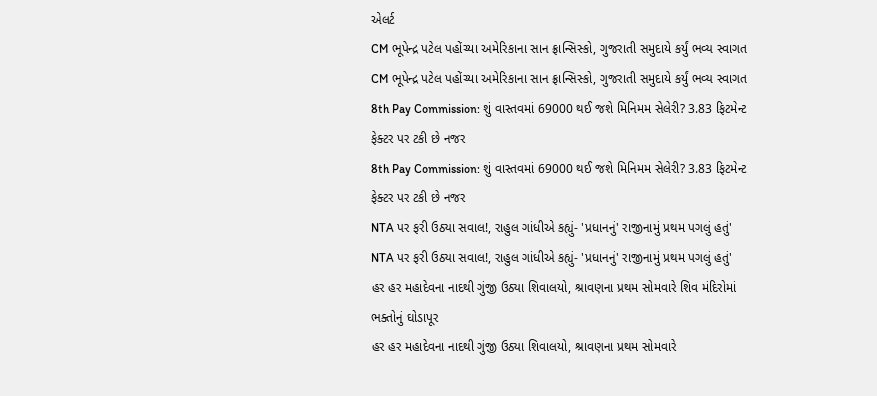એલર્ટ
CM ભૂપેન્દ્ર પટેલ પહોંચ્યા અમેરિકાના સાન ફ્રાન્સિસ્કો, ગુજરાતી સમુદાયે કર્યું ભવ્ય સ્વાગત
CM ભૂપેન્દ્ર પટેલ પહોંચ્યા અમેરિકાના સાન ફ્રાન્સિસ્કો, ગુજરાતી સમુદાયે કર્યું ભવ્ય સ્વાગત
8th Pay Commission: શું વાસ્તવમાં 69000 થઈ જશે મિનિમમ સેલેરી? 3.83 ફિટમેન્ટ ફેક્ટર પર ટકી છે નજર
8th Pay Commission: શું વાસ્તવમાં 69000 થઈ જશે મિનિમમ સેલેરી? 3.83 ફિટમેન્ટ ફેક્ટર પર ટકી છે નજર
NTA પર ફરી ઉઠ્યા સવાલ!, રાહુલ ગાંધીએ કહ્યું- 'પ્રધાનનું' રાજીનામું પ્રથમ પગલું હતું'
NTA પર ફરી ઉઠ્યા સવાલ!, રાહુલ ગાંધીએ કહ્યું- 'પ્રધાનનું' રાજીનામું પ્રથમ પગલું હતું'
હર હર મહાદેવના નાદથી ગુંજી ઉઠ્યા શિવાલયો, શ્રાવણના પ્રથમ સોમવારે શિવ મંદિરોમાં ભક્તોનું ઘોડાપૂર
હર હર મહાદેવના નાદથી ગુંજી ઉઠ્યા શિવાલયો, શ્રાવણના પ્રથમ સોમવારે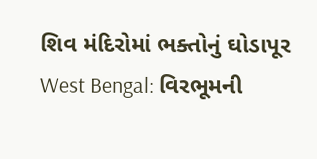શિવ મંદિરોમાં ભક્તોનું ઘોડાપૂર
West Bengal: વિરભૂમની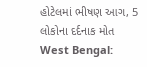હોટેલમાં ભીષણ આગ, 5 લોકોના દર્દનાક મોત
West Bengal: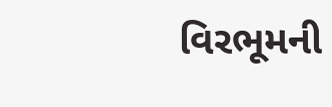વિરભૂમની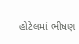હોટેલમાં ભીષણ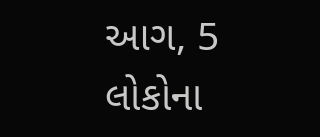આગ, 5 લોકોના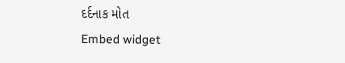દર્દનાક મોત
Embed widget